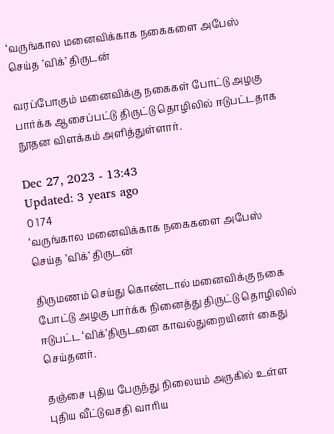‘வருங்கால மனைவிக்காக நகைகளை அபேஸ் செய்த ’விக்’ திருடன்

வரப்போகும் மனைவிக்கு நகைகள் போட்டு அழகு பார்க்க ஆசைப்பட்டு திருட்டு தொழிலில் ஈடுபட்டதாக  நூதன விளக்கம் அளித்துள்ளார்.

Dec 27, 2023 - 13:43
Updated: 3 years ago
0 174
‘வருங்கால மனைவிக்காக நகைகளை அபேஸ் செய்த ’விக்’ திருடன்

திருமணம் செய்து கொண்டால் மனைவிக்கு நகை போட்டு அழகு பார்க்க நினைத்து திருட்டு தொழிலில் ஈடுபட்ட ‘விக்’திருடனை காவல்துறையினர் கைது செய்தனர்.

தஞ்சை புதிய பேருந்து நிலையம் அருகில் உள்ள புதிய வீட்டுவசதி வாரிய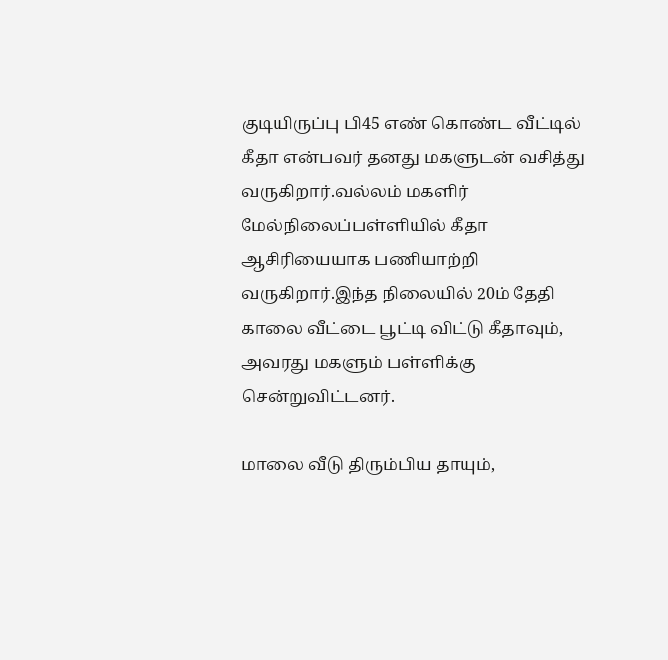குடியிருப்பு பி45 எண் கொண்ட வீட்டில் கீதா என்பவர் தனது மகளுடன் வசித்து வருகிறார்.வல்லம் மகளிர் மேல்நிலைப்பள்ளியில் கீதா ஆசிரியையாக பணியாற்றி வருகிறார்.இந்த நிலையில் 20ம் தேதி காலை வீட்டை பூட்டி விட்டு கீதாவும், அவரது மகளும் பள்ளிக்கு சென்றுவிட்டனர்.

மாலை வீடு திரும்பிய தாயும்,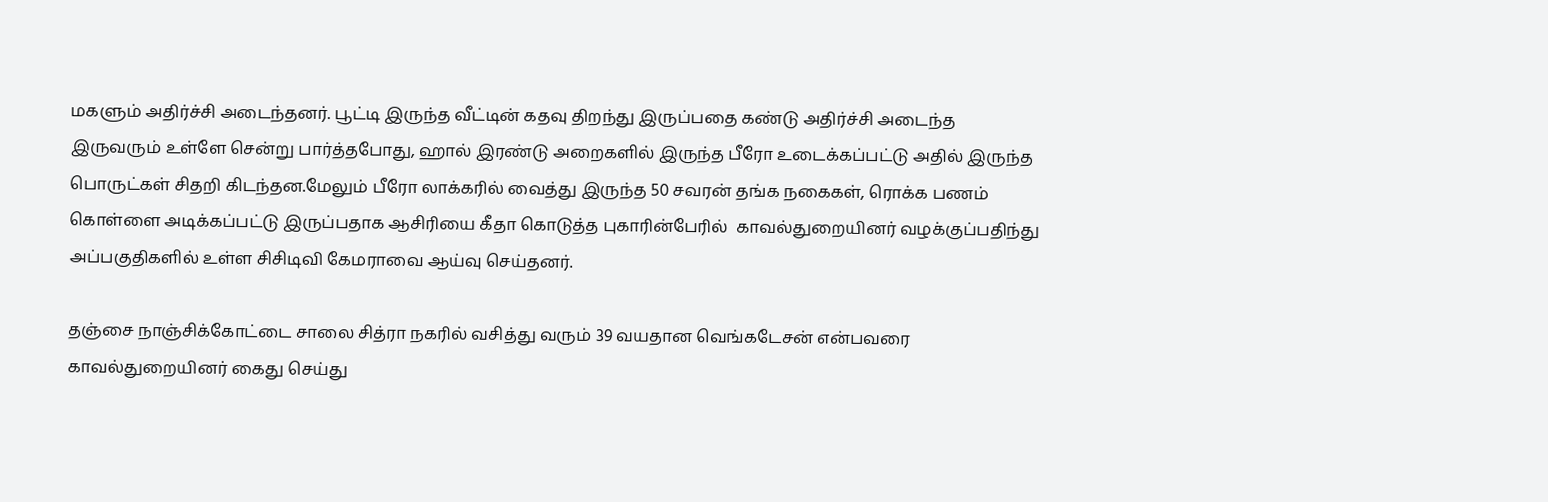மகளும் அதிர்ச்சி அடைந்தனர். பூட்டி இருந்த வீட்டின் கதவு திறந்து இருப்பதை கண்டு அதிர்ச்சி அடைந்த இருவரும் உள்ளே சென்று பார்த்தபோது, ஹால் இரண்டு அறைகளில் இருந்த பீரோ உடைக்கப்பட்டு அதில் இருந்த பொருட்கள் சிதறி கிடந்தன.மேலும் பீரோ லாக்கரில் வைத்து இருந்த 50 சவரன் தங்க நகைகள், ரொக்க பணம் கொள்ளை அடிக்கப்பட்டு இருப்பதாக ஆசிரியை கீதா கொடுத்த புகாரின்பேரில்  காவல்துறையினர் வழக்குப்பதிந்து அப்பகுதிகளில் உள்ள சிசிடிவி கேமராவை ஆய்வு செய்தனர்.

தஞ்சை நாஞ்சிக்கோட்டை சாலை சித்ரா நகரில் வசித்து வரும் 39 வயதான வெங்கடேசன் என்பவரை காவல்துறையினர் கைது செய்து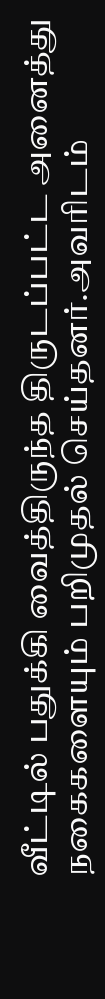வீட்டில் பதுக்கி வைத்திருந்த திருடப்பட்ட அனைத்து நகைகளையும் பறிமுதல் செய்தனர்.அவரிடம்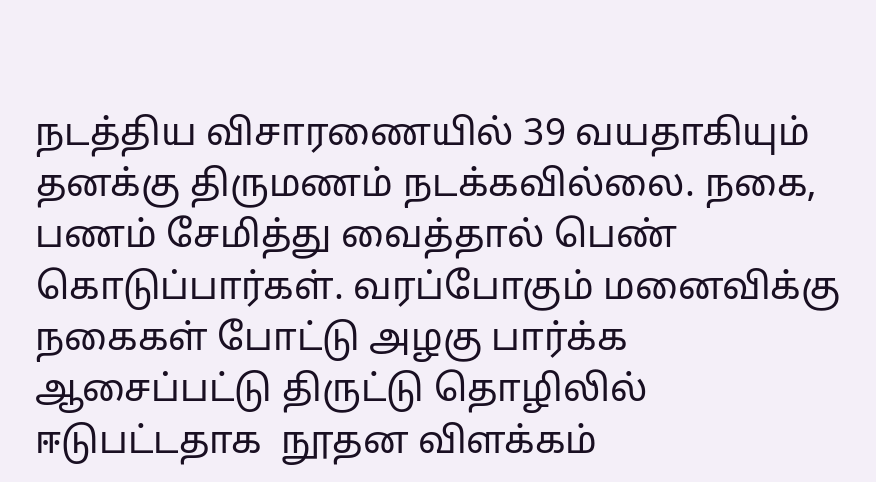நடத்திய விசாரணையில் 39 வயதாகியும் தனக்கு திருமணம் நடக்கவில்லை. நகை, பணம் சேமித்து வைத்தால் பெண் கொடுப்பார்கள். வரப்போகும் மனைவிக்கு நகைகள் போட்டு அழகு பார்க்க ஆசைப்பட்டு திருட்டு தொழிலில் ஈடுபட்டதாக  நூதன விளக்கம்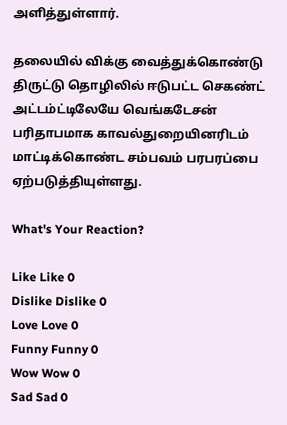அளித்துள்ளார்.

தலையில் விக்கு வைத்துக்கொண்டு திருட்டு தொழிலில் ஈடுபட்ட செகண்ட் அட்டம்ட்டிலேயே வெங்கடேசன் பரிதாபமாக காவல்துறையினரிடம் மாட்டிக்கொண்ட சம்பவம் பரபரப்பை ஏற்படுத்தியுள்ளது.

What's Your Reaction?

Like Like 0
Dislike Dislike 0
Love Love 0
Funny Funny 0
Wow Wow 0
Sad Sad 0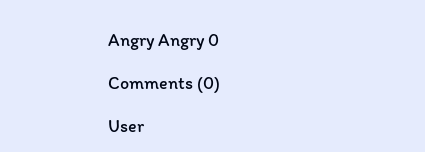Angry Angry 0

Comments (0)

User